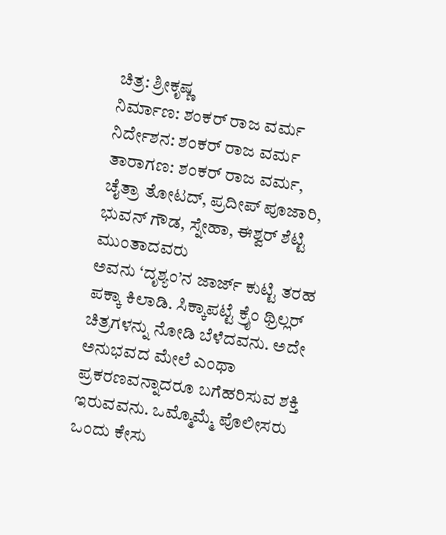ಚಿತ್ರ: ಶ್ರೀಕೃಷ್ಣ
ನಿರ್ಮಾಣ: ಶಂಕರ್ ರಾಜ ವರ್ಮ
ನಿರ್ದೇಶನ: ಶಂಕರ್ ರಾಜ ವರ್ಮ
ತಾರಾಗಣ: ಶಂಕರ್ ರಾಜ ವರ್ಮ, ಚೈತ್ರಾ ತೋಟದ್, ಪ್ರದೀಪ್ ಪೂಜಾರಿ, ಭುವನ್ ಗೌಡ, ಸ್ನೇಹಾ, ಈಶ್ವರ್ ಶೆಟ್ಟಿ ಮುಂತಾದವರು
ಅವನು ‘ದೃಶ್ಯಂ’ನ ಜಾರ್ಜ್ ಕುಟ್ಟಿ ತರಹ ಪಕ್ಕಾ ಕಿಲಾಡಿ. ಸಿಕ್ಕಾಪಟ್ಟೆ ಕ್ರೈಂ ಥ್ರಿಲ್ಲರ್ ಚಿತ್ರಗಳನ್ನು ನೋಡಿ ಬೆಳೆದವನು. ಅದೇ ಅನುಭವದ ಮೇಲೆ ಎಂಥಾ ಪ್ರಕರಣವನ್ನಾದರೂ ಬಗೆಹರಿಸುವ ಶಕ್ತಿ ಇರುವವನು. ಒಮ್ಮೊಮ್ಮೆ ಪೊಲೀಸರು ಒಂದು ಕೇಸು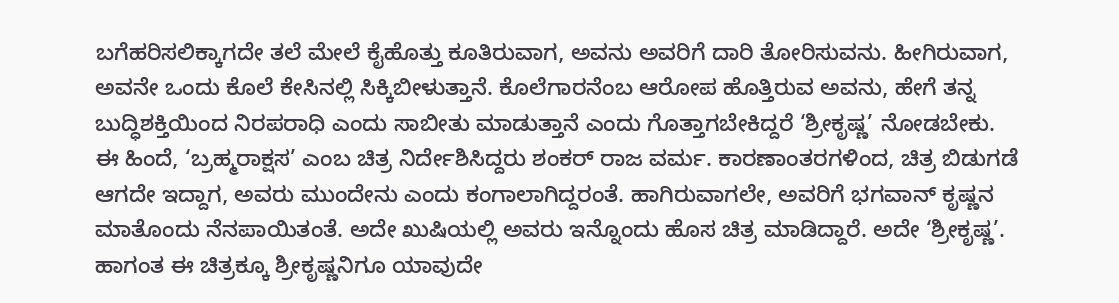ಬಗೆಹರಿಸಲಿಕ್ಕಾಗದೇ ತಲೆ ಮೇಲೆ ಕೈಹೊತ್ತು ಕೂತಿರುವಾಗ, ಅವನು ಅವರಿಗೆ ದಾರಿ ತೋರಿಸುವನು. ಹೀಗಿರುವಾಗ, ಅವನೇ ಒಂದು ಕೊಲೆ ಕೇಸಿನಲ್ಲಿ ಸಿಕ್ಕಿಬೀಳುತ್ತಾನೆ. ಕೊಲೆಗಾರನೆಂಬ ಆರೋಪ ಹೊತ್ತಿರುವ ಅವನು, ಹೇಗೆ ತನ್ನ ಬುದ್ಧಿಶಕ್ತಿಯಿಂದ ನಿರಪರಾಧಿ ಎಂದು ಸಾಬೀತು ಮಾಡುತ್ತಾನೆ ಎಂದು ಗೊತ್ತಾಗಬೇಕಿದ್ದರೆ ‘ಶ್ರೀಕೃಷ್ಣ’ ನೋಡಬೇಕು.
ಈ ಹಿಂದೆ, ‘ಬ್ರಹ್ಮರಾಕ್ಷಸ’ ಎಂಬ ಚಿತ್ರ ನಿರ್ದೇಶಿಸಿದ್ದರು ಶಂಕರ್ ರಾಜ ವರ್ಮ. ಕಾರಣಾಂತರಗಳಿಂದ, ಚಿತ್ರ ಬಿಡುಗಡೆ ಆಗದೇ ಇದ್ದಾಗ, ಅವರು ಮುಂದೇನು ಎಂದು ಕಂಗಾಲಾಗಿದ್ದರಂತೆ. ಹಾಗಿರುವಾಗಲೇ, ಅವರಿಗೆ ಭಗವಾನ್ ಕೃಷ್ಣನ ಮಾತೊಂದು ನೆನಪಾಯಿತಂತೆ. ಅದೇ ಖುಷಿಯಲ್ಲಿ ಅವರು ಇನ್ನೊಂದು ಹೊಸ ಚಿತ್ರ ಮಾಡಿದ್ದಾರೆ. ಅದೇ ‘ಶ್ರೀಕೃಷ್ಣ’. ಹಾಗಂತ ಈ ಚಿತ್ರಕ್ಕೂ ಶ್ರೀಕೃಷ್ಣನಿಗೂ ಯಾವುದೇ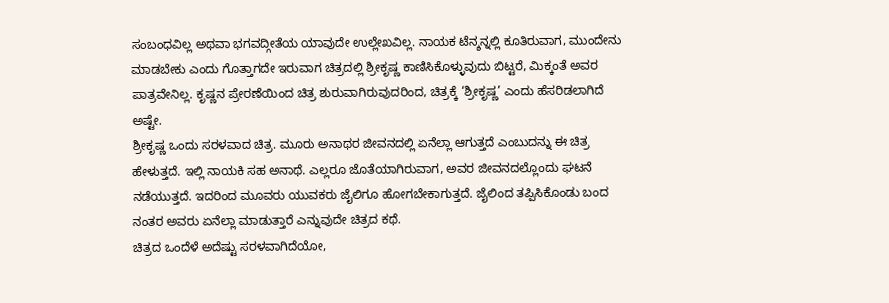ಸಂಬಂಧವಿಲ್ಲ ಅಥವಾ ಭಗವದ್ಗೀತೆಯ ಯಾವುದೇ ಉಲ್ಲೇಖವಿಲ್ಲ. ನಾಯಕ ಟೆನ್ಶನ್ನಲ್ಲಿ ಕೂತಿರುವಾಗ, ಮುಂದೇನು ಮಾಡಬೇಕು ಎಂದು ಗೊತ್ತಾಗದೇ ಇರುವಾಗ ಚಿತ್ರದಲ್ಲಿ ಶ್ರೀಕೃಷ್ಣ ಕಾಣಿಸಿಕೊಳ್ಳುವುದು ಬಿಟ್ಟರೆ, ಮಿಕ್ಕಂತೆ ಅವರ ಪಾತ್ರವೇನಿಲ್ಲ. ಕೃಷ್ಣನ ಪ್ರೇರಣೆಯಿಂದ ಚಿತ್ರ ಶುರುವಾಗಿರುವುದರಿಂದ, ಚಿತ್ರಕ್ಕೆ ‘ಶ್ರೀಕೃಷ್ಣ’ ಎಂದು ಹೆಸರಿಡಲಾಗಿದೆ ಅಷ್ಟೇ.
ಶ್ರೀಕೃಷ್ಣ ಒಂದು ಸರಳವಾದ ಚಿತ್ರ. ಮೂರು ಅನಾಥರ ಜೀವನದಲ್ಲಿ ಏನೆಲ್ಲಾ ಆಗುತ್ತದೆ ಎಂಬುದನ್ನು ಈ ಚಿತ್ರ ಹೇಳುತ್ತದೆ. ಇಲ್ಲಿ ನಾಯಕಿ ಸಹ ಅನಾಥೆ. ಎಲ್ಲರೂ ಜೊತೆಯಾಗಿರುವಾಗ, ಅವರ ಜೀವನದಲ್ಲೊಂದು ಘಟನೆ ನಡೆಯುತ್ತದೆ. ಇದರಿಂದ ಮೂವರು ಯುವಕರು ಜೈಲಿಗೂ ಹೋಗಬೇಕಾಗುತ್ತದೆ. ಜೈಲಿಂದ ತಪ್ಪಿಸಿಕೊಂಡು ಬಂದ ನಂತರ ಅವರು ಏನೆಲ್ಲಾ ಮಾಡುತ್ತಾರೆ ಎನ್ನುವುದೇ ಚಿತ್ರದ ಕಥೆ.
ಚಿತ್ರದ ಒಂದೆಳೆ ಅದೆಷ್ಟು ಸರಳವಾಗಿದೆಯೋ,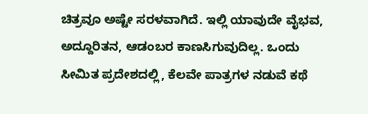ಚಿತ್ರವೂ ಅಷ್ಟೇ ಸರಳವಾಗಿದೆ. ಇಲ್ಲಿ ಯಾವುದೇ ವೈಭವ, ಅದ್ದೂರಿತನ, ಆಡಂಬರ ಕಾಣಸಿಗುವುದಿಲ್ಲ. ಒಂದು ಸೀಮಿತ ಪ್ರದೇಶದಲ್ಲಿ, ಕೆಲವೇ ಪಾತ್ರಗಳ ನಡುವೆ ಕಥೆ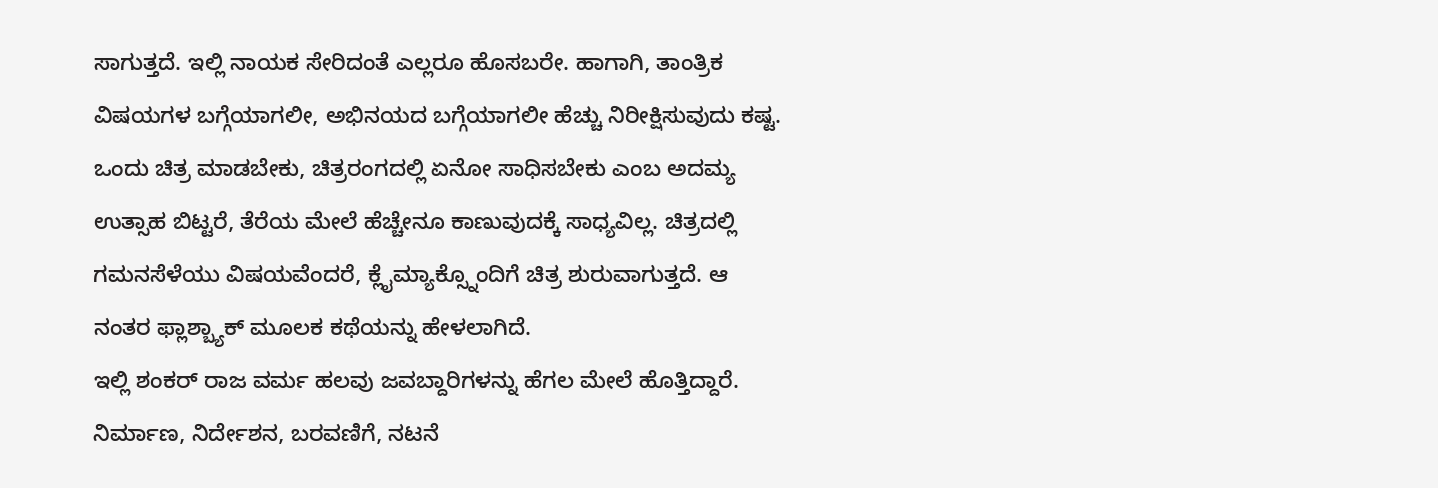ಸಾಗುತ್ತದೆ. ಇಲ್ಲಿ ನಾಯಕ ಸೇರಿದಂತೆ ಎಲ್ಲರೂ ಹೊಸಬರೇ. ಹಾಗಾಗಿ, ತಾಂತ್ರಿಕ ವಿಷಯಗಳ ಬಗ್ಗೆಯಾಗಲೀ, ಅಭಿನಯದ ಬಗ್ಗೆಯಾಗಲೀ ಹೆಚ್ಚು ನಿರೀಕ್ಷಿಸುವುದು ಕಷ್ಟ. ಒಂದು ಚಿತ್ರ ಮಾಡಬೇಕು, ಚಿತ್ರರಂಗದಲ್ಲಿ ಏನೋ ಸಾಧಿಸಬೇಕು ಎಂಬ ಅದಮ್ಯ ಉತ್ಸಾಹ ಬಿಟ್ಟರೆ, ತೆರೆಯ ಮೇಲೆ ಹೆಚ್ಚೇನೂ ಕಾಣುವುದಕ್ಕೆ ಸಾಧ್ಯವಿಲ್ಲ. ಚಿತ್ರದಲ್ಲಿ ಗಮನಸೆಳೆಯು ವಿಷಯವೆಂದರೆ, ಕ್ಲೈಮ್ಯಾಕ್ಸ್ನೊಂದಿಗೆ ಚಿತ್ರ ಶುರುವಾಗುತ್ತದೆ. ಆ ನಂತರ ಫ್ಲಾಶ್ಬ್ಯಾಕ್ ಮೂಲಕ ಕಥೆಯನ್ನು ಹೇಳಲಾಗಿದೆ.
ಇಲ್ಲಿ ಶಂಕರ್ ರಾಜ ವರ್ಮ ಹಲವು ಜವಬ್ದಾರಿಗಳನ್ನು ಹೆಗಲ ಮೇಲೆ ಹೊತ್ತಿದ್ದಾರೆ. ನಿರ್ಮಾಣ, ನಿರ್ದೇಶನ, ಬರವಣಿಗೆ, ನಟನೆ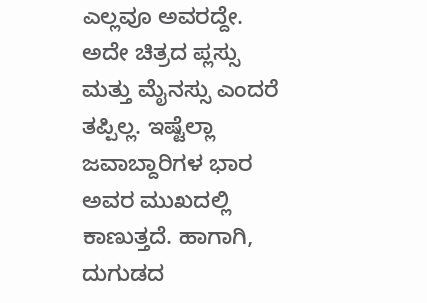ಎಲ್ಲವೂ ಅವರದ್ದೇ. ಅದೇ ಚಿತ್ರದ ಪ್ಲಸ್ಸು ಮತ್ತು ಮೈನಸ್ಸು ಎಂದರೆ ತಪ್ಪಿಲ್ಲ. ಇಷ್ಟೆಲ್ಲಾ ಜವಾಬ್ದಾರಿಗಳ ಭಾರ ಅವರ ಮುಖದಲ್ಲಿ ಕಾಣುತ್ತದೆ. ಹಾಗಾಗಿ, ದುಗುಡದ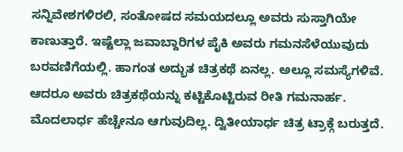ಸನ್ನಿವೇಶಗಳಿರಲಿ, ಸಂತೋಷದ ಸಮಯದಲ್ಲೂ ಅವರು ಸುಸ್ತಾಗಿಯೇ ಕಾಣುತ್ತಾರೆ. ಇಷ್ಟೆಲ್ಲಾ ಜವಾಬ್ದಾರಿಗಳ ಪೈಕಿ ಅವರು ಗಮನಸೆಳೆಯುವುದು ಬರವಣಿಗೆಯಲ್ಲಿ. ಹಾಗಂತ ಅದ್ಭುತ ಚಿತ್ರಕಥೆ ಏನಲ್ಲ. ಅಲ್ಲೂ ಸಮಸ್ಯೆಗಳಿವೆ. ಆದರೂ ಅವರು ಚಿತ್ರಕಥೆಯನ್ನು ಕಟ್ಟಿಕೊಟ್ಟಿರುವ ರೀತಿ ಗಮನಾರ್ಹ. ಮೊದಲಾರ್ಧ ಹೆಚ್ಚೇನೂ ಆಗುವುದಿಲ್ಲ. ದ್ವಿತೀಯಾರ್ಧ ಚಿತ್ರ ಟ್ರಾಕ್ಗೆ ಬರುತ್ತದೆ.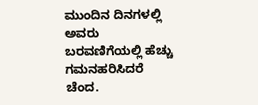ಮುಂದಿನ ದಿನಗಳಲ್ಲಿ ಅವರು ಬರವಣಿಗೆಯಲ್ಲಿ ಹೆಚ್ಚು ಗಮನಹರಿಸಿದರೆ ಚೆಂದ.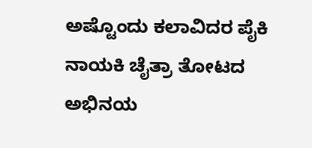ಅಷ್ಟೊಂದು ಕಲಾವಿದರ ಪೈಕಿ ನಾಯಕಿ ಚೈತ್ರಾ ತೋಟದ ಅಭಿನಯ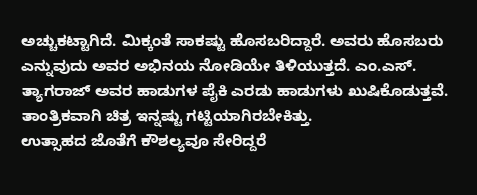ಅಚ್ಚುಕಟ್ಟಾಗಿದೆ. ಮಿಕ್ಕಂತೆ ಸಾಕಷ್ಟು ಹೊಸಬರಿದ್ದಾರೆ. ಅವರು ಹೊಸಬರು ಎನ್ನುವುದು ಅವರ ಅಭಿನಯ ನೋಡಿಯೇ ತಿಳಿಯುತ್ತದೆ. ಎಂ.ಎಸ್. ತ್ಯಾಗರಾಜ್ ಅವರ ಹಾಡುಗಳ ಪೈಕಿ ಎರಡು ಹಾಡುಗಳು ಖುಷಿಕೊಡುತ್ತವೆ. ತಾಂತ್ರಿಕವಾಗಿ ಚಿತ್ರ ಇನ್ನಷ್ಟು ಗಟ್ಟಿಯಾಗಿರಬೇಕಿತ್ತು.
ಉತ್ಸಾಹದ ಜೊತೆಗೆ ಕೌಶಲ್ಯವೂ ಸೇರಿದ್ದರೆ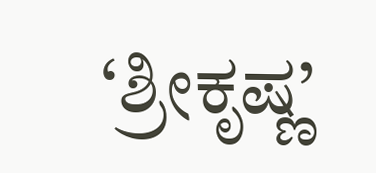‘ಶ್ರೀಕೃಷ್ಣ’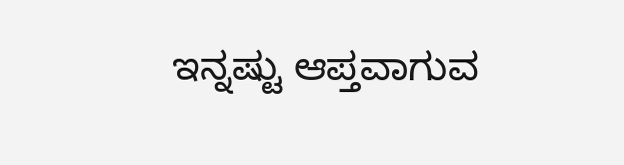ಇನ್ನಷ್ಟು ಆಪ್ತವಾಗುವ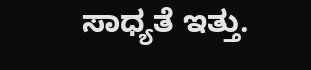ಸಾಧ್ಯತೆ ಇತ್ತು.